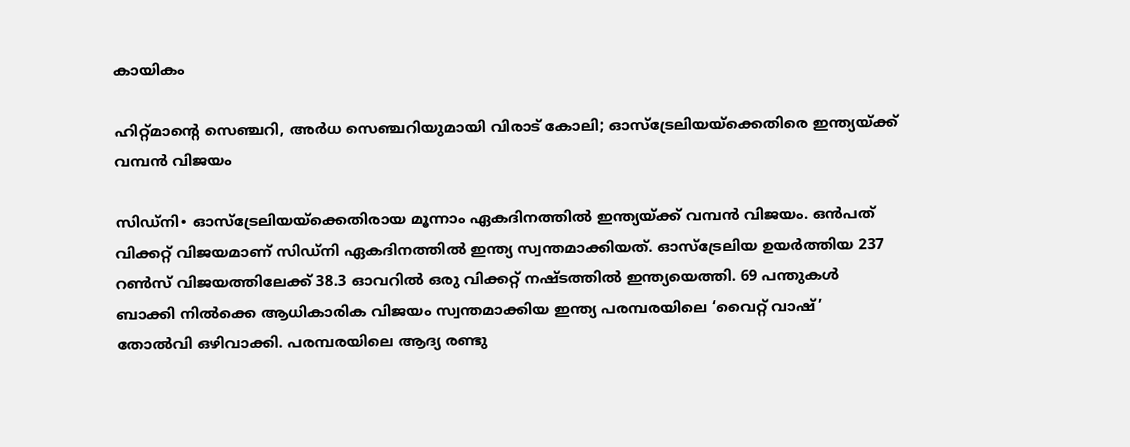കായികം

ഹിറ്റ്മാന്റെ സെഞ്ചറി, അർധ സെഞ്ചറിയുമായി വിരാട് കോലി; ഓസ്ട്രേലിയയ്ക്കെതിരെ ഇന്ത്യയ്ക്ക് വമ്പന്‍ വിജയം

സിഡ്നി∙ ഓസ്ട്രേലിയയ്ക്കെതിരായ മൂന്നാം ഏകദിനത്തിൽ ഇന്ത്യയ്ക്ക് വമ്പൻ വിജയം. ഒൻപത് വിക്കറ്റ് വിജയമാണ് സിഡ്നി ഏകദിനത്തിൽ ഇന്ത്യ സ്വന്തമാക്കിയത്. ഓസ്ട്രേലിയ ഉയർത്തിയ 237 റൺസ് വിജയത്തിലേക്ക് 38.3 ഓവറിൽ ഒരു വിക്കറ്റ് നഷ്ടത്തിൽ ഇന്ത്യയെത്തി. 69 പന്തുകൾ ബാക്കി നിൽക്കെ ആധികാരിക വിജയം സ്വന്തമാക്കിയ ഇന്ത്യ പരമ്പരയിലെ ‘വൈറ്റ് വാഷ്’ തോൽവി ഒഴിവാക്കി. പരമ്പരയിലെ ആദ്യ രണ്ടു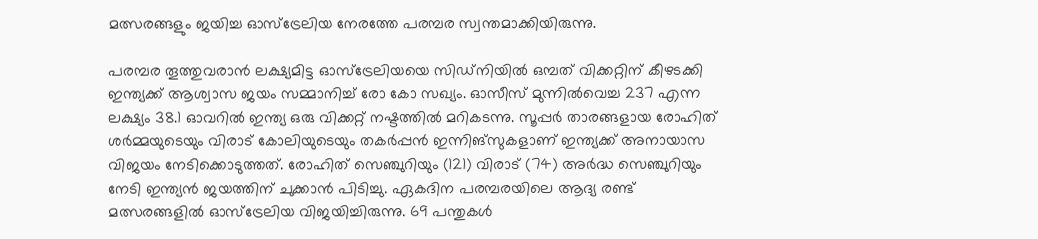മത്സരങ്ങളും ജയിച്ച ഓസ്ട്രേലിയ നേരത്തേ പരമ്പര സ്വന്തമാക്കിയിരുന്നു.

പരമ്പര തൂത്തുവരാൻ ലക്ഷ്യമിട്ട ഓസ്‌ട്രേലിയയെ സിഡ്‌നിയിൽ ഒമ്പത് വിക്കറ്റിന് കീഴടക്കി ഇന്ത്യക്ക് ആശ്വാസ ജയം സമ്മാനിച്ച് രോ കോ സഖ്യം. ഓസീസ് മുന്നിൽവെച്ച 237 എന്ന ലക്ഷ്യം 38.1 ഓവറിൽ ഇന്ത്യ ഒരു വിക്കറ്റ് നഷ്ടത്തിൽ മറികടന്നു. സൂപ്പർ താരങ്ങളായ രോഹിത് ശർമ്മയുടെയും വിരാട് കോലിയുടെയും തകർപ്പൻ ഇന്നിങ്‌സുകളാണ് ഇന്ത്യക്ക് അനായാസ വിജയം നേടിക്കൊടുത്തത്. രോഹിത് സെഞ്ചുറിയും (121) വിരാട് (74) അർദ്ധ സെഞ്ചുറിയും നേടി ഇന്ത്യൻ ജയത്തിന് ചുക്കാൻ പിടിച്ചു. ഏകദിന പരമ്പരയിലെ ആദ്യ രണ്ട് മത്സരങ്ങളിൽ ഓസ്‌ട്രേലിയ വിജയിച്ചിരുന്നു. 69 പന്തുകൾ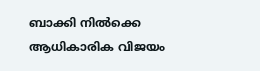ബാക്കി നിൽക്കെ ആധികാരിക വിജയം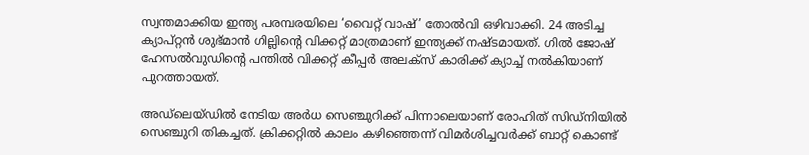സ്വന്തമാക്കിയ ഇന്ത്യ പരമ്പരയിലെ ‘വൈറ്റ് വാഷ്’ തോൽവി ഒഴിവാക്കി. 24 അടിച്ച ക്യാപ്റ്റൻ ശുഭ്മാൻ ഗില്ലിന്റെ വിക്കറ്റ് മാത്രമാണ് ഇന്ത്യക്ക് നഷ്ടമായത്. ഗിൽ ജോഷ് ഹേസൽവുഡിന്റെ പന്തിൽ വിക്കറ്റ് കീപ്പർ അലക്‌സ് കാരിക്ക് ക്യാച്ച് നൽകിയാണ് പുറത്തായത്.

അഡ്‌ലെയ്ഡിൽ നേടിയ അർധ സെഞ്ചുറിക്ക് പിന്നാലെയാണ് രോഹിത് സിഡ്‌നിയിൽ സെഞ്ചുറി തികച്ചത്. ക്രിക്കറ്റിൽ കാലം കഴിഞ്ഞെന്ന് വിമർശിച്ചവർക്ക് ബാറ്റ് കൊണ്ട്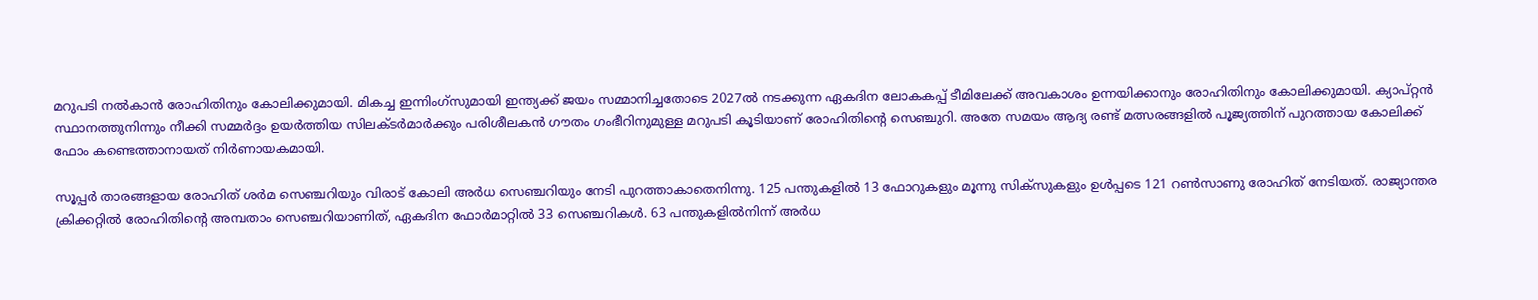മറുപടി നൽകാൻ രോഹിതിനും കോലിക്കുമായി. മികച്ച ഇന്നിംഗ്‌സുമായി ഇന്ത്യക്ക് ജയം സമ്മാനിച്ചതോടെ 2027ൽ നടക്കുന്ന ഏകദിന ലോകകപ്പ് ടീമിലേക്ക് അവകാശം ഉന്നയിക്കാനും രോഹിതിനും കോലിക്കുമായി. ക്യാപ്റ്റൻ സ്ഥാനത്തുനിന്നും നീക്കി സമ്മർദ്ദം ഉയർത്തിയ സിലക്ടർമാർക്കും പരിശീലകൻ ഗൗതം ഗംഭീറിനുമുള്ള മറുപടി കൂടിയാണ് രോഹിതിന്റെ സെഞ്ചുറി. അതേ സമയം ആദ്യ രണ്ട് മത്സരങ്ങളിൽ പൂജ്യത്തിന് പുറത്തായ കോലിക്ക് ഫോം കണ്ടെത്താനായത് നിർണായകമായി.

സൂപ്പർ താരങ്ങളായ രോഹിത് ശർമ സെഞ്ചറിയും വിരാട് കോലി അർധ സെഞ്ചറിയും നേടി പുറത്താകാതെനിന്നു. 125 പന്തുകളിൽ 13 ഫോറുകളും മൂന്നു സിക്‌സുകളും ഉൾപ്പടെ 121 റൺസാണു രോഹിത് നേടിയത്. രാജ്യാന്തര ക്രിക്കറ്റിൽ രോഹിതിന്റെ അമ്പതാം സെഞ്ചറിയാണിത്, ഏകദിന ഫോർമാറ്റിൽ 33 സെഞ്ചറികൾ. 63 പന്തുകളിൽനിന്ന് അർധ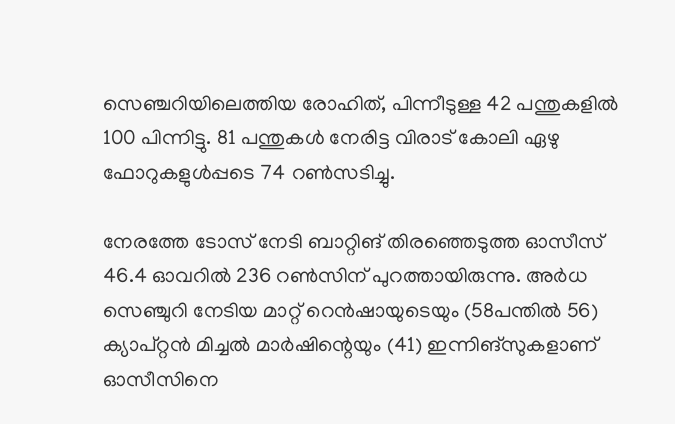സെഞ്ചറിയിലെത്തിയ രോഹിത്, പിന്നീടുള്ള 42 പന്തുകളിൽ 100 പിന്നിട്ടു. 81 പന്തുകൾ നേരിട്ട വിരാട് കോലി ഏഴു ഫോറുകളുൾപ്പടെ 74 റൺസടിച്ചു.

നേരത്തേ ടോസ് നേടി ബാറ്റിങ് തിരഞ്ഞെടുത്ത ഓസീസ് 46.4 ഓവറിൽ 236 റൺസിന് പുറത്തായിരുന്നു. അർധ സെഞ്ചുറി നേടിയ മാറ്റ് റെൻഷായുടെയും (58പന്തിൽ 56) ക്യാപ്റ്റൻ മിച്ചൽ മാർഷിന്റെയും (41) ഇന്നിങ്‌സുകളാണ് ഓസീസിനെ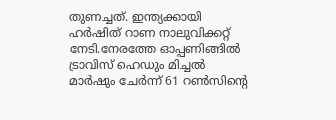തുണച്ചത്. ഇന്ത്യക്കായി ഹർഷിത് റാണ നാലുവിക്കറ്റ് നേടി.നേരത്തേ ഓപ്പണിങ്ങിൽ ട്രാവിസ് ഹെഡും മിച്ചൽ മാർഷും ചേർന്ന് 61 റൺസിന്റെ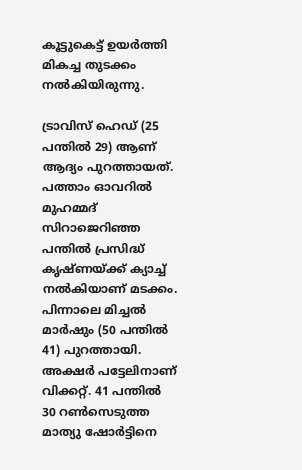കൂട്ടുകെട്ട് ഉയർത്തി മികച്ച തുടക്കം നൽകിയിരുന്നു.

ട്രാവിസ് ഹെഡ് (25 പന്തിൽ 29) ആണ് ആദ്യം പുറത്തായത്. പത്താം ഓവറിൽ മുഹമ്മദ് സിറാജെറിഞ്ഞ പന്തിൽ പ്രസിദ്ധ് കൃഷ്ണയ്ക്ക് ക്യാച്ച് നൽകിയാണ് മടക്കം. പിന്നാലെ മിച്ചൽ മാർഷും (50 പന്തിൽ 41) പുറത്തായി. അക്ഷർ പട്ടേലിനാണ് വിക്കറ്റ്. 41 പന്തിൽ 30 റൺസെടുത്ത മാത്യു ഷോർട്ടിനെ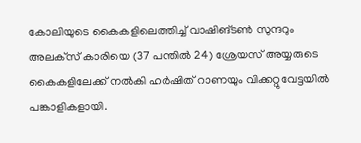കോലിയുടെ കൈകളിലെത്തിച്ച് വാഷിങ്ടൺ സുന്ദറും അലക്‌സ് കാരിയെ (37 പന്തിൽ 24) ശ്രേയസ് അയ്യരുടെ കൈകളിലേക്ക് നൽകി ഹർഷിത് റാണയും വിക്കറ്റുവേട്ടയിൽ പങ്കാളികളായി.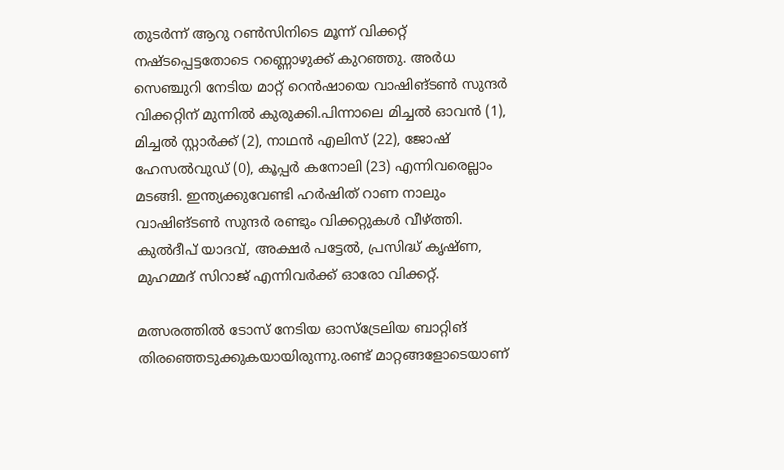തുടർന്ന് ആറു റൺസിനിടെ മൂന്ന് വിക്കറ്റ് നഷ്ടപ്പെട്ടതോടെ റണ്ണൊഴുക്ക് കുറഞ്ഞു. അർധ സെഞ്ചുറി നേടിയ മാറ്റ് റെൻഷായെ വാഷിങ്ടൺ സുന്ദർ വിക്കറ്റിന് മുന്നിൽ കുരുക്കി.പിന്നാലെ മിച്ചൽ ഓവൻ (1), മിച്ചൽ സ്റ്റാർക്ക് (2), നാഥൻ എലിസ് (22), ജോഷ് ഹേസൽവുഡ് (0), കൂപ്പർ കനോലി (23) എന്നിവരെല്ലാം മടങ്ങി. ഇന്ത്യക്കുവേണ്ടി ഹർഷിത് റാണ നാലും വാഷിങ്ടൺ സുന്ദർ രണ്ടും വിക്കറ്റുകൾ വീഴ്ത്തി. കുൽദീപ് യാദവ്, അക്ഷർ പട്ടേൽ, പ്രസിദ്ധ് കൃഷ്ണ, മുഹമ്മദ് സിറാജ് എന്നിവർക്ക് ഓരോ വിക്കറ്റ്.

മത്സരത്തിൽ ടോസ് നേടിയ ഓസ്‌ട്രേലിയ ബാറ്റിങ് തിരഞ്ഞെടുക്കുകയായിരുന്നു.രണ്ട് മാറ്റങ്ങളോടെയാണ്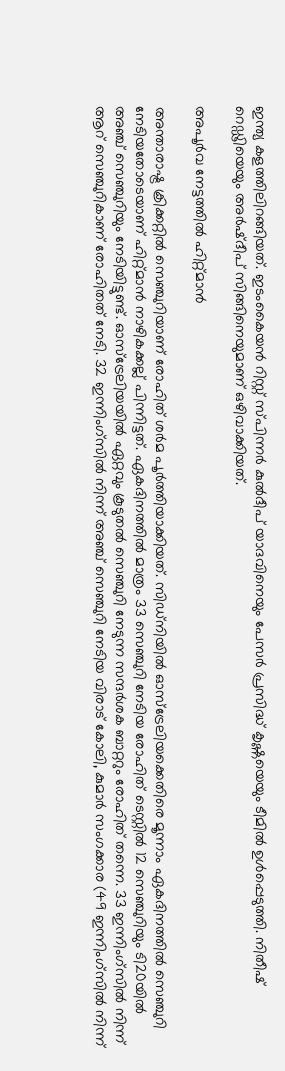ഇന്ത്യ കളത്തിലിറങ്ങിയത്. ഇടംകൈയൻ റിസ്റ്റ് സ്പിന്നർ കുൽദീപ് യാദവിനെയും പേസർ പ്രസിദ്ധ് കൃഷ്ണയെയും ടീമിൽ ഉൾപ്പെടുത്തി. നിതീഷ് റെഡ്ഢിയെയും അർഷ്ദീപ് സിങ്ങിനെയുമാണ് ഒഴിവാക്കിയത്.

അപൂർവ നേട്ടത്തിൽ ഹിറ്റ്മാൻ

അന്താരാഷ്ട്ര ക്രിക്കറ്റിൽ സെഞ്ചുറിയാണ് രോഹിത് ശർമ പൂർത്തിയാക്കിയത്. സിഡ്‌നിയിൽ ഓസ്‌ട്രേലിയക്കെതിരെ മൂന്നാം ഏകദിനത്തിൽ സെഞ്ചുറി നേടിയതോടെയാണ് ഹിറ്റ്മാൻ നാഴികക്കല്ല് പിന്നിട്ടത്. ഏകദിനത്തിൽ മാത്രം 33 സെഞ്ചുറി നേടിയ രോഹിത് ടെസ്റ്റിൽ 12 സെഞ്ചുറിയും ടി20യിൽ അഞ്ച് സെഞ്ചുറിയും നേടിയിട്ടുണ്ട്. ഓസ്‌ട്രേലിയയിൽ ഏറ്റവും കൂടുതൽ സെഞ്ചുറി നേടുന്ന സന്ദർശക ബാറ്ററും രോഹിത് തന്നെ. 33 ഇന്നിംഗ്‌സിൽ നിന്ന് ആറ് സെഞ്ചുറികാണ് രോഹിതത് നേടി. 32 ഇന്നിംഗ്‌സിൽ നിന്ന് അഞ്ച് സെഞ്ചുറി നേടിയ വിരാട് കോലി, കുമാർ സംഗക്കാര (49 ഇന്നിംഗ്‌സിൽ നിന്ന്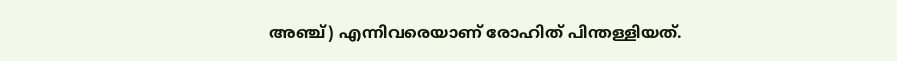അഞ്ച്) എന്നിവരെയാണ് രോഹിത് പിന്തള്ളിയത്.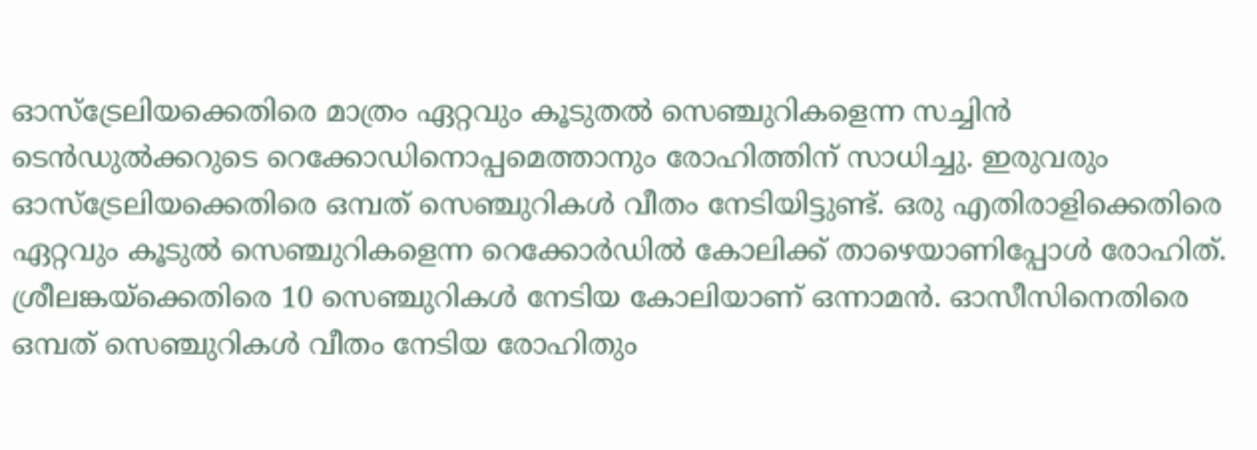ഓസ്‌ട്രേലിയക്കെതിരെ മാത്രം ഏറ്റവും കൂടുതൽ സെഞ്ചുറികളെന്ന സച്ചിൻ ടെൻഡുൽക്കറുടെ റെക്കോഡിനൊപ്പമെത്താനും രോഹിത്തിന് സാധിച്ചു. ഇരുവരും ഓസ്‌ട്രേലിയക്കെതിരെ ഒമ്പത് സെഞ്ചുറികൾ വീതം നേടിയിട്ടുണ്ട്. ഒരു എതിരാളിക്കെതിരെ ഏറ്റവും കൂടുൽ സെഞ്ചുറികളെന്ന റെക്കോർഡിൽ കോലിക്ക് താഴെയാണിപ്പോൾ രോഹിത്. ശ്രീലങ്കയ്‌ക്കെതിരെ 10 സെഞ്ചുറികൾ നേടിയ കോലിയാണ് ഒന്നാമൻ. ഓസീസിനെതിരെ ഒമ്പത് സെഞ്ചുറികൾ വീതം നേടിയ രോഹിതും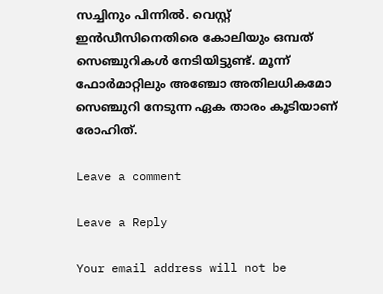സച്ചിനും പിന്നിൽ. വെസ്റ്റ് ഇൻഡീസിനെതിരെ കോലിയും ഒമ്പത് സെഞ്ചുറികൾ നേടിയിട്ടുണ്ട്. മൂന്ന് ഫോർമാറ്റിലും അഞ്ചോ അതിലധികമോ സെഞ്ചുറി നേടുന്ന ഏക താരം കൂടിയാണ് രോഹിത്.

Leave a comment

Leave a Reply

Your email address will not be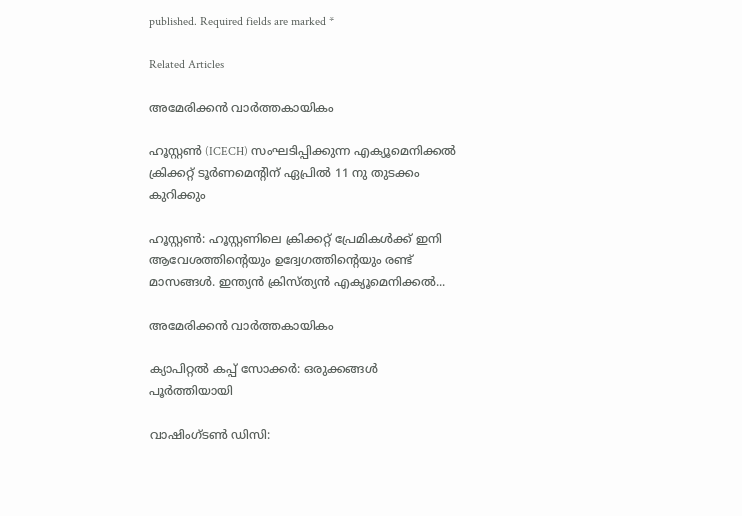published. Required fields are marked *

Related Articles

അമേരിക്കൻ വാർത്തകായികം

ഹൂസ്റ്റൺ (ICECH) സംഘടിപ്പിക്കുന്ന എക്യൂമെനിക്കൽ ക്രിക്കറ്റ് ടൂർണമെന്റിന് ഏപ്രിൽ 11 നു തുടക്കം കുറിക്കും

ഹൂസ്റ്റൺ: ഹൂസ്റ്റണിലെ ക്രിക്കറ്റ് പ്രേമികൾക്ക് ഇനി ആവേശത്തിന്റെയും ഉദ്വേഗത്തിന്റെയും രണ്ട് മാസങ്ങൾ. ഇന്ത്യൻ ക്രിസ്ത്യൻ എക്യൂമെനിക്കൽ...

അമേരിക്കൻ വാർത്തകായികം

ക്യാപിറ്റൽ കപ്പ് സോക്കർ: ഒരുക്കങ്ങൾ പൂർത്തിയായി

വാഷിംഗ്ടൺ ഡിസി: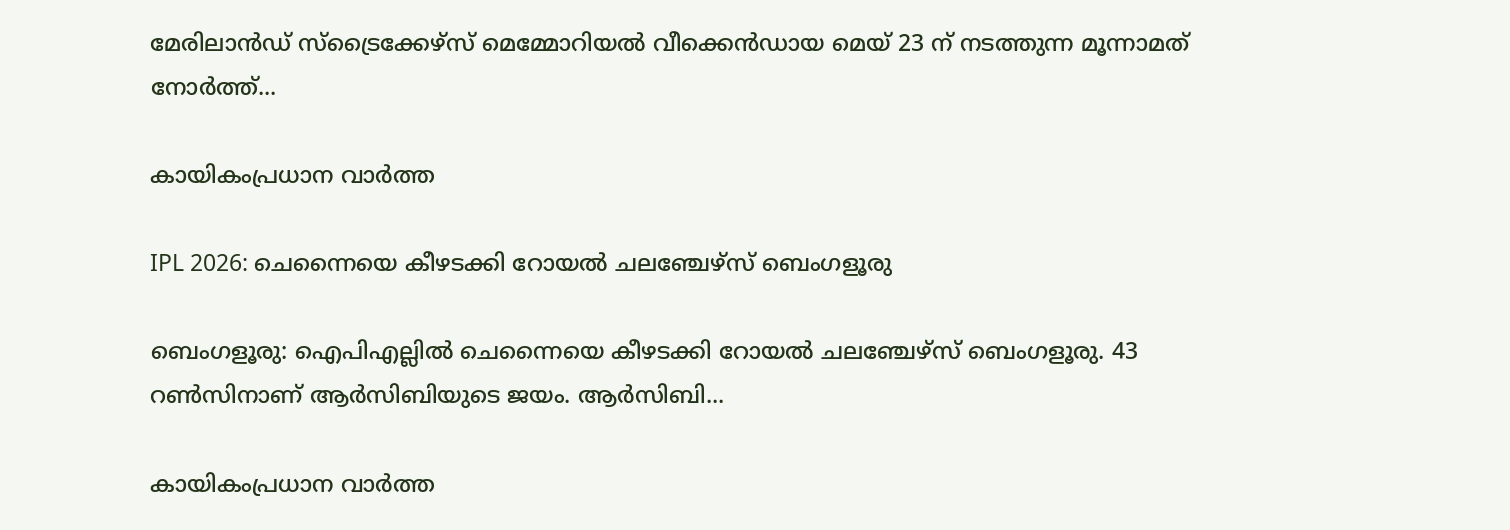മേരിലാൻഡ് സ്ട്രൈക്കേഴ്സ് മെമ്മോറിയൽ വീക്കെൻഡായ മെയ് 23 ന് നടത്തുന്ന മൂന്നാമത്‌ നോർത്ത്...

കായികംപ്രധാന വാർത്ത

IPL 2026: ചെന്നൈയെ കീഴടക്കി റോയൽ ചലഞ്ചേഴ്‌സ് ബെംഗളൂരു

ബെംഗളൂരു: ഐപിഎല്ലിൽ ചെന്നൈയെ കീഴടക്കി റോയൽ ചലഞ്ചേഴ്‌സ് ബെംഗളൂരു. 43 റൺസിനാണ് ആർസിബിയുടെ ജയം. ആർസിബി...

കായികംപ്രധാന വാർത്ത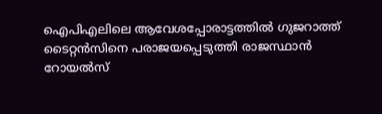ഐപിഎലിലെ ആവേശപ്പോരാട്ടത്തിൽ ഗുജറാത്ത് ടൈറ്റൻസിനെ പരാജയപ്പെടുത്തി രാജസ്ഥാൻ റോയൽസ്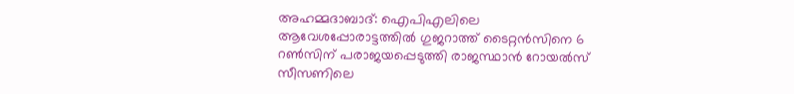അഹമ്മദാബാദ്: ഐപിഎലിലെ ആവേശപ്പോരാട്ടത്തിൽ ഗുജറാത്ത് ടൈറ്റൻസിനെ 6 റൺസിന് പരാജയപ്പെടുത്തി രാജസ്ഥാൻ റോയൽസ് സീസണിലെ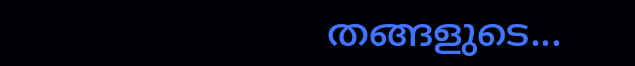തങ്ങളുടെ...